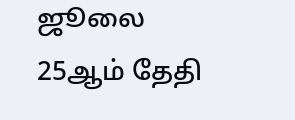ஜூலை 25ஆம் தேதி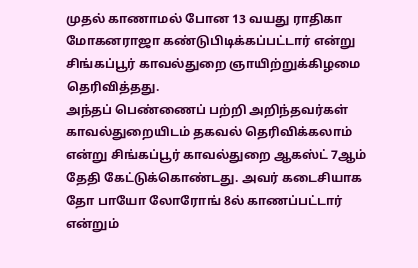முதல் காணாமல் போன 13 வயது ராதிகா மோகனராஜா கண்டுபிடிக்கப்பட்டார் என்று சிங்கப்பூர் காவல்துறை ஞாயிற்றுக்கிழமை தெரிவித்தது.
அந்தப் பெண்ணைப் பற்றி அறிந்தவர்கள் காவல்துறையிடம் தகவல் தெரிவிக்கலாம் என்று சிங்கப்பூர் காவல்துறை ஆகஸ்ட் 7ஆம் தேதி கேட்டுக்கொண்டது. அவர் கடைசியாக தோ பாயோ லோரோங் 8ல் காணப்பட்டார் என்றும்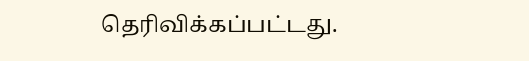தெரிவிக்கப்பட்டது.